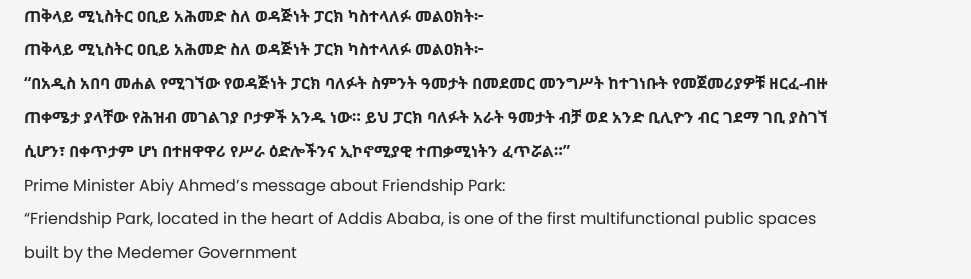ጠቅላይ ሚኒስትር ዐቢይ አሕመድ ስለ ወዳጅነት ፓርክ ካስተላለፉ መልዐክት፦
ጠቅላይ ሚኒስትር ዐቢይ አሕመድ ስለ ወዳጅነት ፓርክ ካስተላለፉ መልዐክት፦
“በአዲስ አበባ መሐል የሚገኘው የወዳጅነት ፓርክ ባለፉት ስምንት ዓመታት በመደመር መንግሥት ከተገነቡት የመጀመሪያዎቹ ዘርፈ-ብዙ ጠቀሜታ ያላቸው የሕዝብ መገልገያ ቦታዎች አንዱ ነው። ይህ ፓርክ ባለፉት አራት ዓመታት ብቻ ወደ አንድ ቢሊዮን ብር ገደማ ገቢ ያስገኘ ሲሆን፣ በቀጥታም ሆነ በተዘዋዋሪ የሥራ ዕድሎችንና ኢኮኖሚያዊ ተጠቃሚነትን ፈጥሯል።”
Prime Minister Abiy Ahmed’s message about Friendship Park:
“Friendship Park, located in the heart of Addis Ababa, is one of the first multifunctional public spaces built by the Medemer Government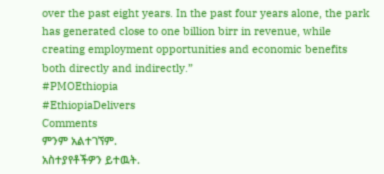over the past eight years. In the past four years alone, the park has generated close to one billion birr in revenue, while creating employment opportunities and economic benefits both directly and indirectly.”
#PMOEthiopia
#EthiopiaDelivers
Comments
ምንም አልተገኘም.
አስተያየቶችዎን ይተዉት.